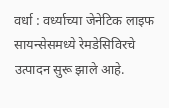वर्धा : वर्ध्याच्या जेनेटिक लाइफ सायन्सेसमध्ये रेमडेसिविरचे उत्पादन सुरू झाले आहे.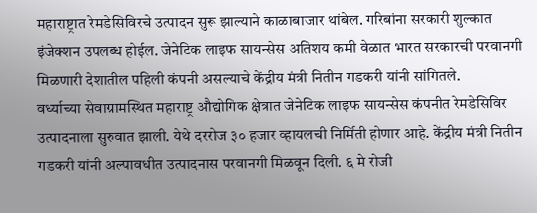महाराष्ट्रात रेमडेसिविरचे उत्पादन सुरू झाल्याने काळाबाजार थांबेल. गरिबांना सरकारी शुल्कात इंजेक्शन उपलब्ध होईल. जेनेटिक लाइफ सायन्सेस अतिशय कमी वेळात भारत सरकारची परवानगी मिळणारी देशातील पहिली कंपनी असल्याचे केंद्रीय मंत्री नितीन गडकरी यांनी सांगितले.
वर्ध्याच्या सेवाग्रामस्थित महाराष्ट्र औद्योगिक क्षेत्रात जेनेटिक लाइफ सायन्सेस कंपनीत रेमडेसिविर उत्पादनाला सुरुवात झाली. येथे दररोज ३० हजार व्हायलची निर्मिती होणार आहे. केंद्रीय मंत्री नितीन गडकरी यांनी अल्पावधीत उत्पादनास परवानगी मिळवून दिली. ६ मे रोजी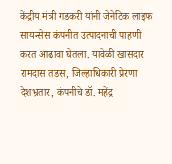केंद्रीय मंत्री गडकरी यांनी जेनेटिक लाइफ सायन्सेस कंपनीत उत्पादनाची पाहणी करत आढावा घेतला. यावेळी खासदार रामदास तडस, जिल्हाधिकारी प्रेरणा देशभ्रतार, कंपनीचे डॉ. महेंद्र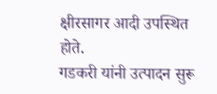क्षीरसागर आदी उपस्थित होते.
गडकरी यांनी उत्पादन सुरू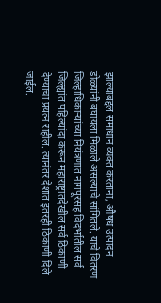झाल्याबद्दल समाधान व्यक्त करताना, औषध उत्पादन डोळ्यांनी बघायला मिळाले असल्याचे सांगितले. याचे वितरण जिल्हाधिकाऱ्यांच्या नियंत्रणात नागपूरसह विदर्भातील सर्व जिल्ह्यांत पहिल्यांदा करून महाराष्ट्रातदेखील सर्व ठिकाणी देण्याचा प्रयत्न राहील. त्यानंतर देशात इतरही ठिकाणी दिले जाईल.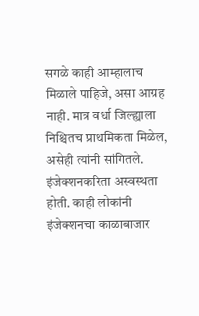सगळे काही आम्हालाच मिळाले पाहिजे, असा आग्रह नाही. मात्र वर्धा जिल्ह्याला निश्चितच प्राथमिकता मिळेल, असेही त्यांनी सांगितले.
इंजेक्शनकरिता अस्वस्थता होती. काही लोकांनी इंजेक्शनचा काळाबाजार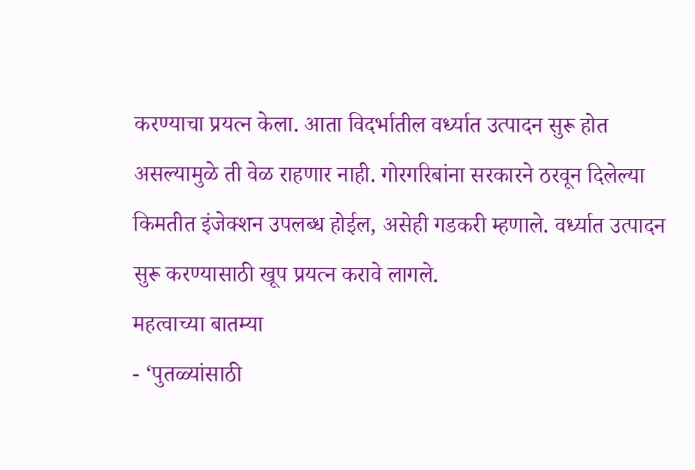करण्याचा प्रयत्न केला. आता विदर्भातील वर्ध्यात उत्पादन सुरू होत असल्यामुळे ती वेळ राहणार नाही. गोरगरिबांना सरकारने ठरवून दिलेल्या किमतीत इंजेक्शन उपलब्ध होईल, असेही गडकरी म्हणाले. वर्ध्यात उत्पादन सुरू करण्यासाठी खूप प्रयत्न करावे लागले.
महत्वाच्या बातम्या
- ‘पुतळ्यांसाठी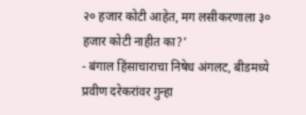२० हजार कोटी आहेत, मग लसीकरणाला ३० हजार कोटी नाहीत का?’
- बंगाल हिंसाचाराचा निषेध अंगलट, बीडमध्ये प्रवीण दरेकरांवर गुन्हा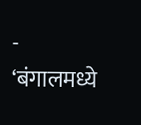- ‘बंगालमध्ये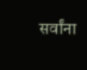सर्वांना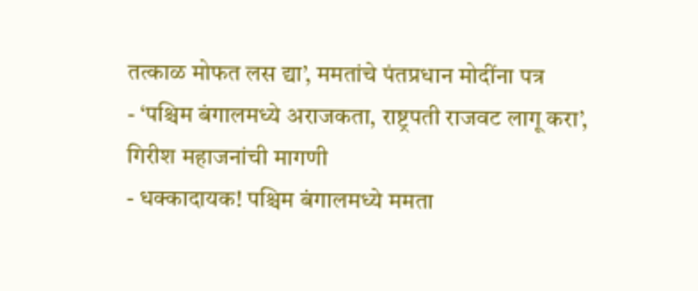तत्काळ मोफत लस द्या’, ममतांचे पंतप्रधान मोदींना पत्र
- ‘पश्चिम बंगालमध्ये अराजकता, राष्ट्रपती राजवट लागू करा’, गिरीश महाजनांची मागणी
- धक्कादायक! पश्चिम बंगालमध्ये ममता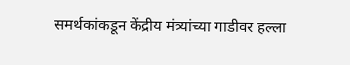समर्थकांकडून केंद्रीय मंत्र्यांच्या गाडीवर हल्ला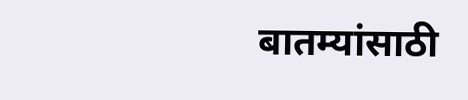बातम्यांसाठी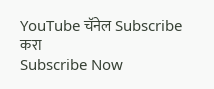YouTube चॅनेल Subscribe करा
Subscribe Now